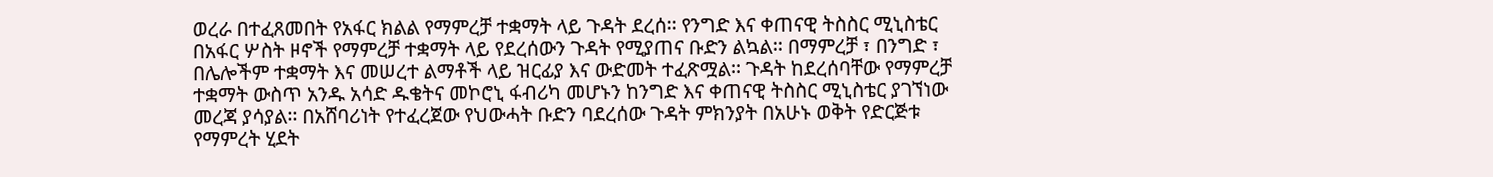ወረራ በተፈጸመበት የአፋር ክልል የማምረቻ ተቋማት ላይ ጉዳት ደረሰ፡፡ የንግድ እና ቀጠናዊ ትስስር ሚኒስቴር በአፋር ሦስት ዞኖች የማምረቻ ተቋማት ላይ የደረሰውን ጉዳት የሚያጠና ቡድን ልኳል፡፡ በማምረቻ ፣ በንግድ ፣ በሌሎችም ተቋማት እና መሠረተ ልማቶች ላይ ዝርፊያ እና ውድመት ተፈጽሟል፡፡ ጉዳት ከደረሰባቸው የማምረቻ ተቋማት ውስጥ አንዱ አሳድ ዱቄትና መኮሮኒ ፋብሪካ መሆኑን ከንግድ እና ቀጠናዊ ትስስር ሚኒስቴር ያገኘነው መረጃ ያሳያል፡፡ በአሸባሪነት የተፈረጀው የህውሓት ቡድን ባደረሰው ጉዳት ምክንያት በአሁኑ ወቅት የድርጅቱ የማምረት ሂደት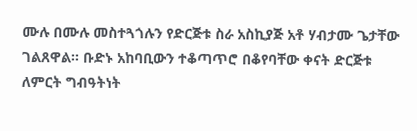ሙሉ በሙሉ መስተጓጎሉን የድርጅቱ ስራ አስኪያጅ አቶ ሃብታሙ ጌታቸው ገልጸዋል፡፡ ቡድኑ አከባቢውን ተቆጣጥሮ በቆየባቸው ቀናት ድርጅቱ ለምርት ግብዓትነት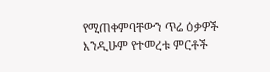የሚጠቀምባቸውን ጥሬ ዕቃዎች እንዲሁም የተመረቱ ምርቶች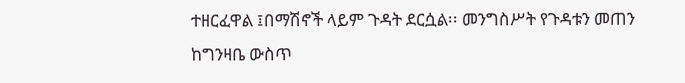ተዘርፈዋል ፤በማሽኖች ላይም ጉዳት ደርሷል፡፡ መንግስሥት የጉዳቱን መጠን ከግንዛቤ ውስጥ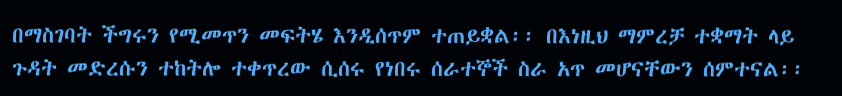በማስገባት ችግሩን የሚመጥን መፍትሄ እንዲሰጥም ተጠይቋል፡፡ በእነዚህ ማምረቻ ተቋማት ላይ ጉዳት መድረሱን ተከትሎ ተቀጥረው ሲሰሩ የነበሩ ሰራተኞች ስራ አጥ መሆናቸውን ሰምተናል፡፡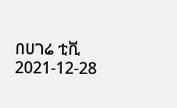በሀገሬ ቲቪ
2021-12-28